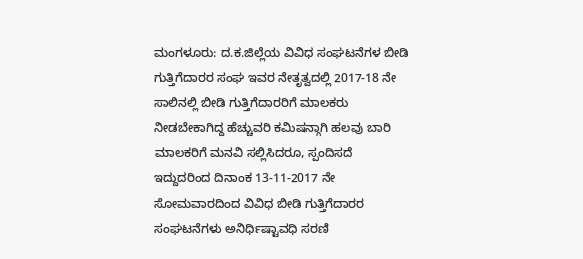ಮಂಗಳೂರು: ದ.ಕ.ಜಿಲ್ಲೆಯ ವಿವಿಧ ಸಂಘಟನೆಗಳ ಬೀಡಿ ಗುತ್ತಿಗೆದಾರರ ಸಂಘ ಇವರ ನೇತೃತ್ವದಲ್ಲಿ 2017-18 ನೇ ಸಾಲಿನಲ್ಲಿ ಬೀಡಿ ಗುತ್ತಿಗೆದಾರರಿಗೆ ಮಾಲಕರು ನೀಡಬೇಕಾಗಿದ್ದ ಹೆಚ್ಚುವರಿ ಕಮಿಷನ್ಗಾಗಿ ಹಲವು ಬಾರಿ ಮಾಲಕರಿಗೆ ಮನವಿ ಸಲ್ಲಿಸಿದರೂ, ಸ್ಪಂದಿಸದೆ ಇದ್ದುದರಿಂದ ದಿನಾಂಕ 13-11-2017 ನೇ ಸೋಮವಾರದಿಂದ ವಿವಿಧ ಬೀಡಿ ಗುತ್ತಿಗೆದಾರರ ಸಂಘಟನೆಗಳು ಅನಿರ್ಧಿಷ್ಟಾವಧಿ ಸರಣಿ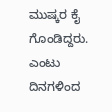ಮುಷ್ಕರ ಕೈ ಗೊಂಡಿದ್ದರು.
ಎಂಟು ದಿನಗಳಿಂದ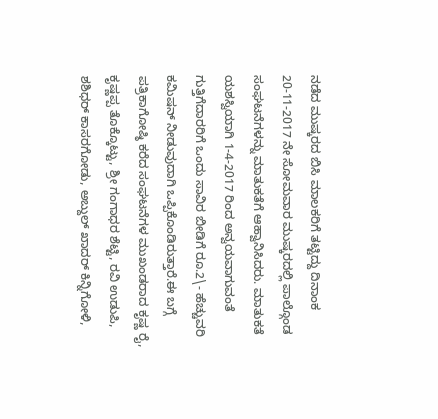ನಡೆದ ಮುಷ್ಕರದ ಬಿಸಿ ಮಾಲಕರಿಗೆ ತಟ್ಟಿದ್ದು ದಿನಾಂಕ 20-11-2017 ನೇ ಸೋಮವಾರ ಮುಷ್ಕರದಲ್ಲಿ ಪಾಲ್ಗೊಂಡ ಸಂಘಟನೆಗಳನ್ನು ಮಾತುಕತೆಗೆ ಆಹ್ವಾನಿಸಿದರು. ಮಾತುಕತೆ ಯಶಸ್ವಿಯಾಗಿ 1-4-2017 ರಿಂದ ಅನ್ವಯವಾಗುವಂತೆ ಗುತ್ತಿಗೆದಾರರಿಗೆ ಒಂದು ಸಾವಿರ ಬೀಡಿಗೆ ರೂ.2\- ಹೆಚ್ಚುವರಿ ಕಮಿಷನ್ ನೀಡುವುದಾಗಿ ಒಪ್ಪಿಕೊಂಡಿರುತ್ತಾರೆ.ಈ ಬಗ್ಗೆ ಪತ್ರಿಕಾಗೋಷ್ಠಿ ಕರೆದ ಸಂಘಟನೆಗಳ ಮುಖಂಡರಾದ ಕೃಷ್ಣ ರೈ, ಕೃಷ್ಣಪ್ಪ ತೊಕ್ಕೊಟ್ಟು, ಶ್ರೀ ಗಂಗಾಧರ ಶೆಟ್ಟಿ, ರವಿ ಉಡುಪಿ, ಶಶಿಧರ್ ಕಾಸರಗೋಡು, ಅಬ್ದುಲ್ ಖಾದರ್ ಕಿನ್ನಿಗೋಳಿ,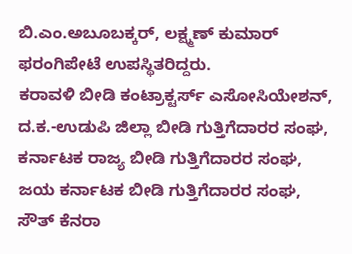ಬಿ.ಎಂ.ಅಬೂಬಕ್ಕರ್, ಲಕ್ಷ್ಮಣ್ ಕುಮಾರ್ ಫರಂಗಿಪೇಟೆ ಉಪಸ್ಥಿತರಿದ್ದರು.
ಕರಾವಳಿ ಬೀಡಿ ಕಂಟ್ರಾಕ್ಟರ್ಸ್ ಎಸೋಸಿಯೇಶನ್, ದ.ಕ.-ಉಡುಪಿ ಜಿಲ್ಲಾ ಬೀಡಿ ಗುತ್ತಿಗೆದಾರರ ಸಂಘ, ಕರ್ನಾಟಕ ರಾಜ್ಯ ಬೀಡಿ ಗುತ್ತಿಗೆದಾರರ ಸಂಘ, ಜಯ ಕರ್ನಾಟಕ ಬೀಡಿ ಗುತ್ತಿಗೆದಾರರ ಸಂಘ, ಸೌತ್ ಕೆನರಾ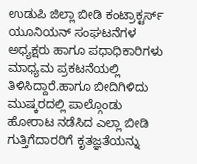ಉಡುಪಿ ಜಿಲ್ಲಾ ಬೀಡಿ ಕಂಟ್ರಾಕ್ಟರ್ಸ್ ಯೂನಿಯನ್ ಸಂಘಟನೆಗಳ ಅಧ್ಯಕ್ಷರು ಹಾಗೂ ಪಧಾಧಿಕಾರಿಗಳು ಮಾಧ್ಯಮ ಪ್ರಕಟನೆಯಲ್ಲಿ ತಿಳಿಸಿದ್ದಾರೆ.ಹಾಗೂ ಬೀದಿಗಿಳಿದು ಮುಷ್ಕರದಲ್ಲಿ ಪಾಲ್ಗೊಂಡು ಹೋರಾಟ ನಡೆಸಿದ ಎಲ್ಲಾ ಬೀಡಿ ಗುತ್ತಿಗೆದಾರರಿಗೆ ಕೃತಜ್ಞತೆಯನ್ನು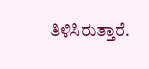ತಿಳಿಸಿರುತ್ತಾರೆ.